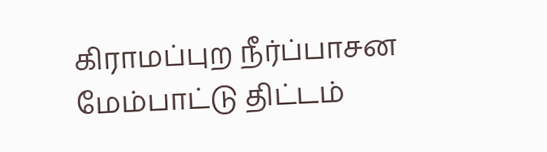கிராமப்புற நீர்ப்பாசன மேம்பாட்டு திட்டம்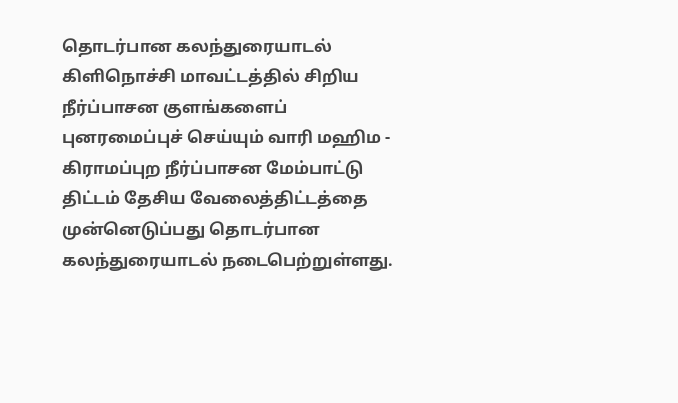தொடர்பான கலந்துரையாடல்
கிளிநொச்சி மாவட்டத்தில் சிறிய நீர்ப்பாசன குளங்களைப் புனரமைப்புச் செய்யும் வாரி மஹிம - கிராமப்புற நீர்ப்பாசன மேம்பாட்டு திட்டம் தேசிய வேலைத்திட்டத்தை முன்னெடுப்பது தொடர்பான கலந்துரையாடல் நடைபெற்றுள்ளது.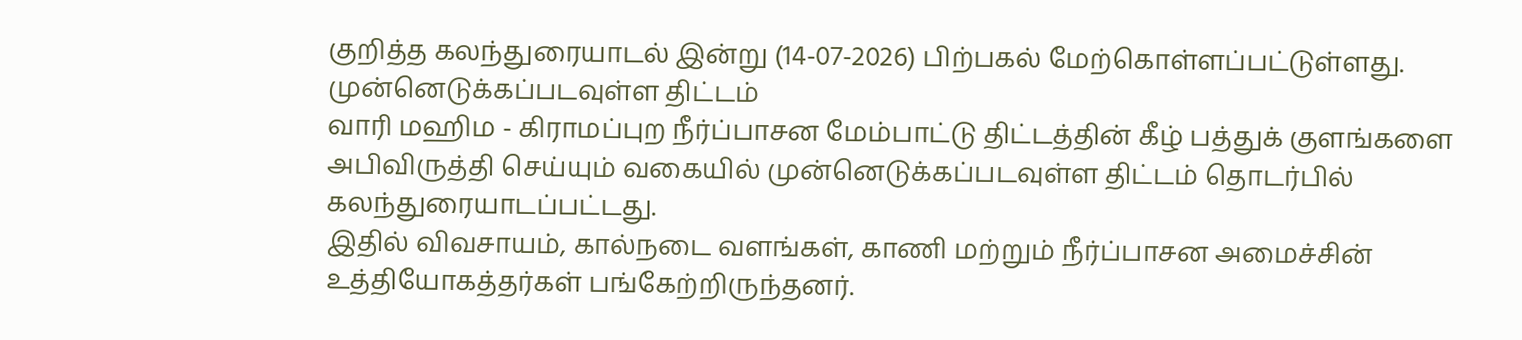குறித்த கலந்துரையாடல் இன்று (14-07-2026) பிற்பகல் மேற்கொள்ளப்பட்டுள்ளது.
முன்னெடுக்கப்படவுள்ள திட்டம்
வாரி மஹிம - கிராமப்புற நீர்ப்பாசன மேம்பாட்டு திட்டத்தின் கீழ் பத்துக் குளங்களை அபிவிருத்தி செய்யும் வகையில் முன்னெடுக்கப்படவுள்ள திட்டம் தொடர்பில் கலந்துரையாடப்பட்டது.
இதில் விவசாயம், கால்நடை வளங்கள், காணி மற்றும் நீர்ப்பாசன அமைச்சின் உத்தியோகத்தர்கள் பங்கேற்றிருந்தனர்.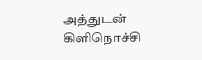அத்துடன் கிளிநொச்சி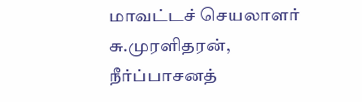மாவட்டச் செயலாளர் சு.முரளிதரன், நீர்ப்பாசனத்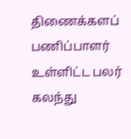திணைக்களப் பணிப்பாளர் உள்ளிட்ட பலர் கலந்து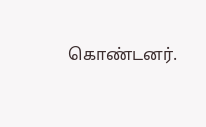கொண்டனர்.